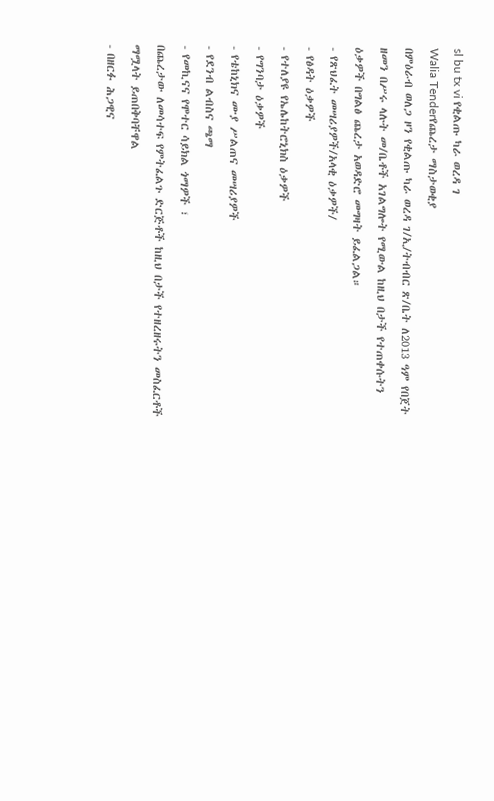sl bu tx vi የቂልጡ ካራ ወረዳ ገ
Walia Tenderየጨረታ ማስታወቂያ
በምዕራብ ወለጋ ዞን የቂልጡ ካራ ወረዳ ገ/ኢ/ትብብር ጽ/ቤት ለ2013 ዓም የበጀት ዘመን በሥሩ ላሉት መ/ቤቶች አገልግሎት የሚውል ከዚህ በታች የተጠቀሱትን ዕቃዎች በግልፅ ጨረታ አወዳድሮ መግዛት ይፈልጋል።
- የጽህፈት መሣሪያዎች/አላቂ ዕቃዎች/
- የፅዳት ዕቃዎች
- የተለያዩ የኤሌከትሮኒክስ ዕቃዎች
- የግንባታ ዕቃዎች
- የቴከኒክና ሙያ ሥልጠና መሣሪያዎች
- የደንብ ልብስና ጫማ
- የመኪናና የሞተር ሳይክል ጎማዎች ፣
በጨረታው ለመሳተፍ የምትፈልጉ ድርጅቶች ከዚህ በታች የተዘረዘሩትን መስፈርቶች ማሟላት ይጠበቅባቸዋል
- በዘርፉ ሕጋዊና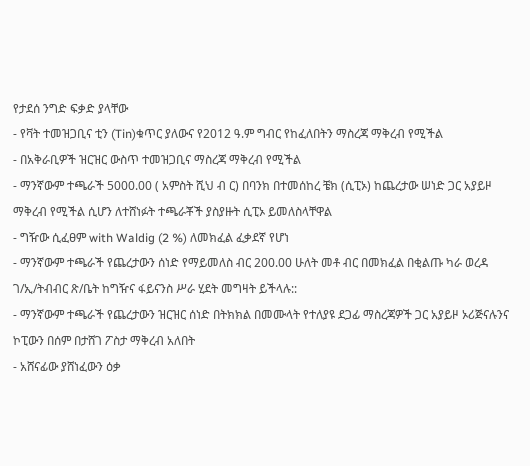የታደሰ ንግድ ፍቃድ ያላቸው
- የቫት ተመዝጋቢና ቲን (Tin)ቁጥር ያለውና የ2012 ዓ.ም ግብር የከፈለበትን ማስረጃ ማቅረብ የሚችል
- በአቅራቢዎች ዝርዝር ውስጥ ተመዝጋቢና ማስረጃ ማቅረብ የሚችል
- ማንኛውም ተጫራች 5000.00 ( አምስት ሺህ ብ ር) በባንክ በተመሰከረ ቼክ (ሲፒኦ) ከጨረታው ሠነድ ጋር አያይዞ ማቅረብ የሚችል ሲሆን ለተሸነፉት ተጫራቾች ያስያዙት ሲፒኦ ይመለስላቸዋል
- ግዥው ሲፈፀም with Waldig (2 %) ለመክፈል ፈቃደኛ የሆነ
- ማንኛውም ተጫራች የጨረታውን ሰነድ የማይመለስ ብር 200.00 ሁለት መቶ ብር በመክፈል በቂልጡ ካራ ወረዳ ገ/ኢ/ትብብር ጽ/ቤት ከግዥና ፋይናንስ ሥራ ሂደት መግዛት ይችላሉ::
- ማንኛውም ተጫራች የጨረታውን ዝርዝር ሰነድ በትክክል በመሙላት የተለያዩ ደጋፊ ማስረጃዎች ጋር አያይዞ ኦሪጅናሉንና ኮፒውን በሰም በታሸገ ፖስታ ማቅረብ አለበት
- አሸናፊው ያሸነፈውን ዕቃ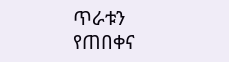ጥራቱን የጠበቀና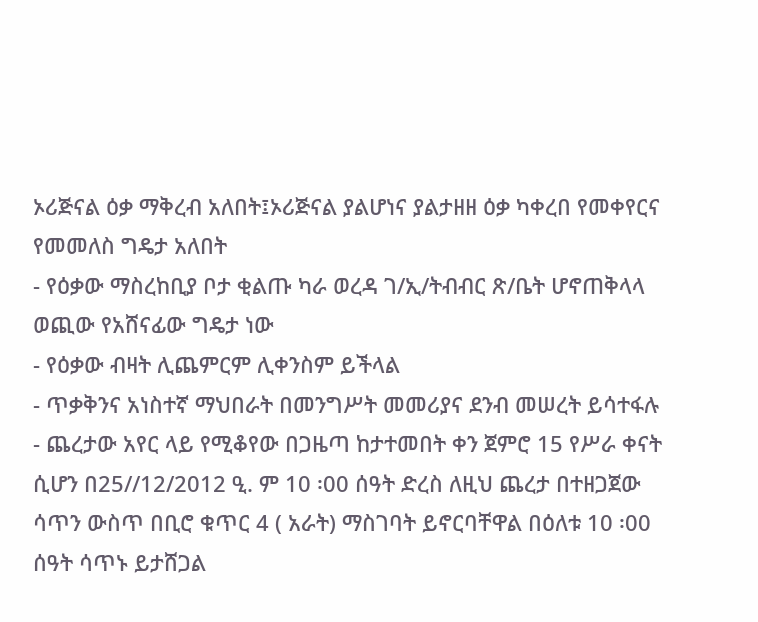ኦሪጅናል ዕቃ ማቅረብ አለበት፤ኦሪጅናል ያልሆነና ያልታዘዘ ዕቃ ካቀረበ የመቀየርና የመመለስ ግዴታ አለበት
- የዕቃው ማስረከቢያ ቦታ ቂልጡ ካራ ወረዳ ገ/ኢ/ትብብር ጽ/ቤት ሆኖጠቅላላ ወጪው የአሸናፊው ግዴታ ነው
- የዕቃው ብዛት ሊጨምርም ሊቀንስም ይችላል
- ጥቃቅንና አነስተኛ ማህበራት በመንግሥት መመሪያና ደንብ መሠረት ይሳተፋሉ
- ጨረታው አየር ላይ የሚቆየው በጋዜጣ ከታተመበት ቀን ጀምሮ 15 የሥራ ቀናት ሲሆን በ25//12/2012 ዒ. ም 10 ፡00 ሰዓት ድረስ ለዚህ ጨረታ በተዘጋጀው ሳጥን ውስጥ በቢሮ ቁጥር 4 ( አራት) ማስገባት ይኖርባቸዋል በዕለቱ 10 ፡00 ሰዓት ሳጥኑ ይታሸጋል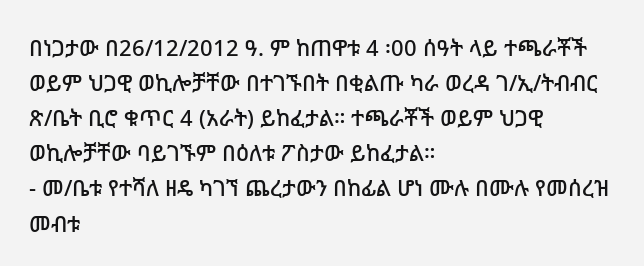በነጋታው በ26/12/2012 ዓ. ም ከጠዋቱ 4 ፡00 ሰዓት ላይ ተጫራቾች ወይም ህጋዊ ወኪሎቻቸው በተገኙበት በቂልጡ ካራ ወረዳ ገ/ኢ/ትብብር ጽ/ቤት ቢሮ ቁጥር 4 (አራት) ይከፈታል። ተጫራቾች ወይም ህጋዊ ወኪሎቻቸው ባይገኙም በዕለቱ ፖስታው ይከፈታል።
- መ/ቤቱ የተሻለ ዘዴ ካገኘ ጨረታውን በከፊል ሆነ ሙሉ በሙሉ የመሰረዝ መብቱ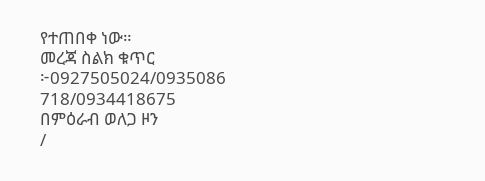የተጠበቀ ነው።
መረጃ ስልክ ቁጥር ፦0927505024/0935086 718/0934418675
በምዕራብ ወለጋ ዞን
/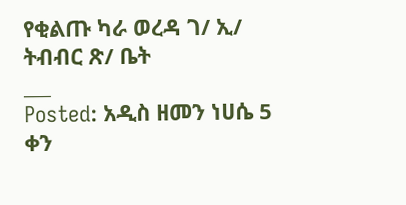የቂልጡ ካራ ወረዳ ገ/ ኢ/ ትብብር ጽ/ ቤት
___
Posted: አዲስ ዘመን ነሀሴ 5 ቀን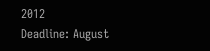2012
Deadline: August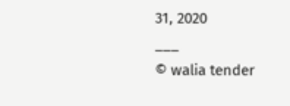31, 2020
___
© walia tender